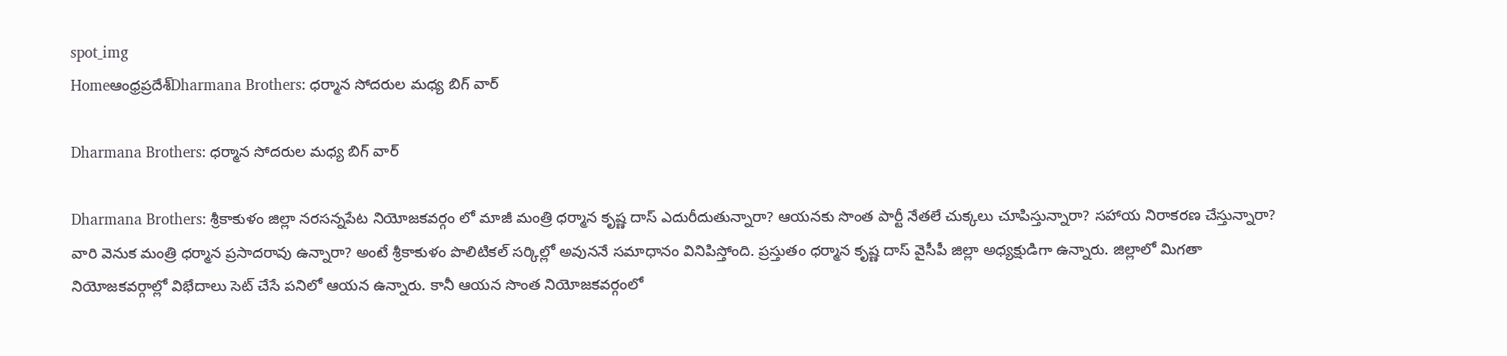spot_img
Homeఆంధ్రప్రదేశ్‌Dharmana Brothers: ధర్మాన సోదరుల మధ్య బిగ్ వార్

Dharmana Brothers: ధర్మాన సోదరుల మధ్య బిగ్ వార్

Dharmana Brothers: శ్రీకాకుళం జిల్లా నరసన్నపేట నియోజకవర్గం లో మాజీ మంత్రి ధర్మాన కృష్ణ దాస్ ఎదురీదుతున్నారా? ఆయనకు సొంత పార్టీ నేతలే చుక్కలు చూపిస్తున్నారా? సహాయ నిరాకరణ చేస్తున్నారా? వారి వెనుక మంత్రి ధర్మాన ప్రసాదరావు ఉన్నారా? అంటే శ్రీకాకుళం పొలిటికల్ సర్కిల్లో అవుననే సమాధానం వినిపిస్తోంది. ప్రస్తుతం ధర్మాన కృష్ణ దాస్ వైసీపీ జిల్లా అధ్యక్షుడిగా ఉన్నారు. జిల్లాలో మిగతా నియోజకవర్గాల్లో విభేదాలు సెట్ చేసే పనిలో ఆయన ఉన్నారు. కానీ ఆయన సొంత నియోజకవర్గంలో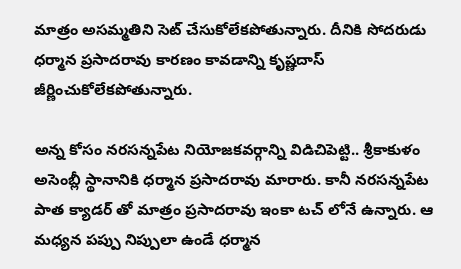మాత్రం అసమ్మతిని సెట్ చేసుకోలేకపోతున్నారు. దీనికి సోదరుడు ధర్మాన ప్రసాదరావు కారణం కావడాన్ని కృష్ణదాస్ జీర్ణించుకోలేకపోతున్నారు.

అన్న కోసం నరసన్నపేట నియోజకవర్గాన్ని విడిచిపెట్టి.. శ్రీకాకుళం అసెంబ్లీ స్థానానికి ధర్మాన ప్రసాదరావు మారారు. కానీ నరసన్నపేట పాత క్యాడర్ తో మాత్రం ప్రసాదరావు ఇంకా టచ్ లోనే ఉన్నారు. ఆ మధ్యన పప్పు నిప్పులా ఉండే ధర్మాన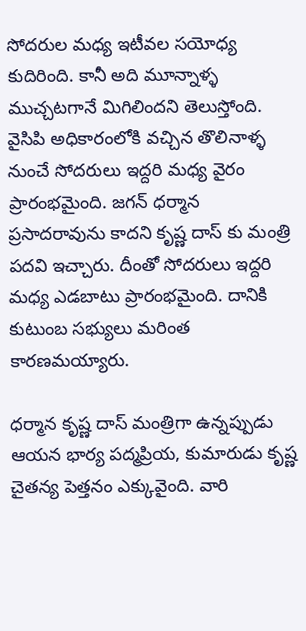సోదరుల మధ్య ఇటీవల సయోధ్య కుదిరింది. కానీ అది మూన్నాళ్ళ ముచ్చటగానే మిగిలిందని తెలుస్తోంది. వైసిపి అధికారంలోకి వచ్చిన తొలినాళ్ళ నుంచే సోదరులు ఇద్దరి మధ్య వైరం ప్రారంభమైంది. జగన్ ధర్మాన ప్రసాదరావును కాదని కృష్ణ దాస్ కు మంత్రి పదవి ఇచ్చారు. దీంతో సోదరులు ఇద్దరి మధ్య ఎడబాటు ప్రారంభమైంది. దానికి కుటుంబ సభ్యులు మరింత కారణమయ్యారు.

ధర్మాన కృష్ణ దాస్ మంత్రిగా ఉన్నప్పుడు ఆయన భార్య పద్మప్రియ, కుమారుడు కృష్ణ చైతన్య పెత్తనం ఎక్కువైంది. వారి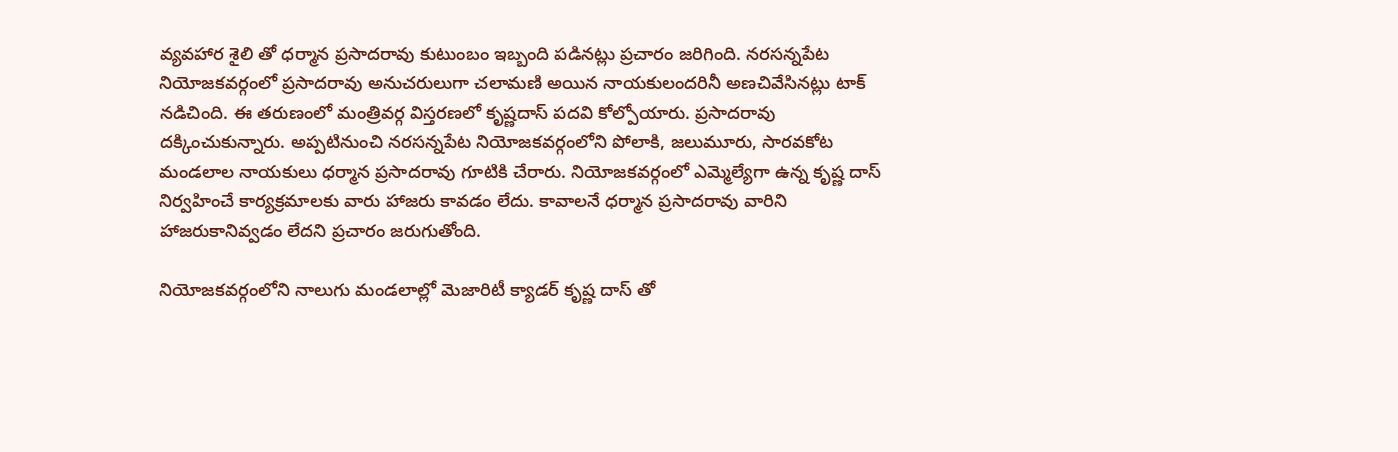వ్యవహార శైలి తో ధర్మాన ప్రసాదరావు కుటుంబం ఇబ్బంది పడినట్లు ప్రచారం జరిగింది. నరసన్నపేట నియోజకవర్గంలో ప్రసాదరావు అనుచరులుగా చలామణి అయిన నాయకులందరినీ అణచివేసినట్లు టాక్ నడిచింది. ఈ తరుణంలో మంత్రివర్గ విస్తరణలో కృష్ణదాస్ పదవి కోల్పోయారు. ప్రసాదరావు దక్కించుకున్నారు. అప్పటినుంచి నరసన్నపేట నియోజకవర్గంలోని పోలాకి, జలుమూరు, సారవకోట మండలాల నాయకులు ధర్మాన ప్రసాదరావు గూటికి చేరారు. నియోజకవర్గంలో ఎమ్మెల్యేగా ఉన్న కృష్ణ దాస్ నిర్వహించే కార్యక్రమాలకు వారు హాజరు కావడం లేదు. కావాలనే ధర్మాన ప్రసాదరావు వారిని హాజరుకానివ్వడం లేదని ప్రచారం జరుగుతోంది.

నియోజకవర్గంలోని నాలుగు మండలాల్లో మెజారిటీ క్యాడర్ కృష్ణ దాస్ తో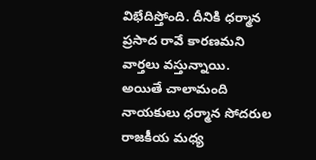విభేదిస్తోంది. దీనికి ధర్మాన ప్రసాద రావే కారణమని వార్తలు వస్తున్నాయి. అయితే చాలామంది నాయకులు ధర్మాన సోదరుల రాజకీయ మధ్య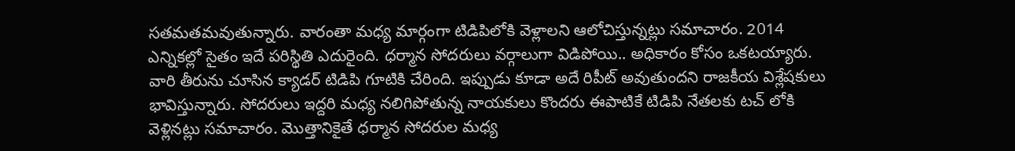సతమతమవుతున్నారు. వారంతా మధ్య మార్గంగా టిడిపిలోకి వెళ్లాలని ఆలోచిస్తున్నట్లు సమాచారం. 2014 ఎన్నికల్లో సైతం ఇదే పరిస్థితి ఎదురైంది. ధర్మాన సోదరులు వర్గాలుగా విడిపోయి.. అధికారం కోసం ఒకటయ్యారు. వారి తీరును చూసిన క్యాడర్ టిడిపి గూటికి చేరింది. ఇప్పుడు కూడా అదే రిపీట్ అవుతుందని రాజకీయ విశ్లేషకులు భావిస్తున్నారు. సోదరులు ఇద్దరి మధ్య నలిగిపోతున్న నాయకులు కొందరు ఈపాటికే టిడిపి నేతలకు టచ్ లోకి వెళ్లినట్లు సమాచారం. మొత్తానికైతే ధర్మాన సోదరుల మధ్య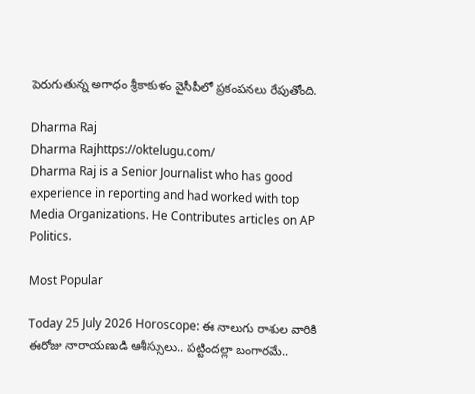పెరుగుతున్న అగాధం శ్రీకాకుళం వైసీపీలో ప్రకంపనలు రేపుతోంది.

Dharma Raj
Dharma Rajhttps://oktelugu.com/
Dharma Raj is a Senior Journalist who has good experience in reporting and had worked with top Media Organizations. He Contributes articles on AP Politics.

Most Popular

Today 25 July 2026 Horoscope: ఈ నాలుగు రాశుల వారికి ఈరోజు నారాయణుడి ఆశీస్సులు.. పట్టిందల్లా బంగారమే..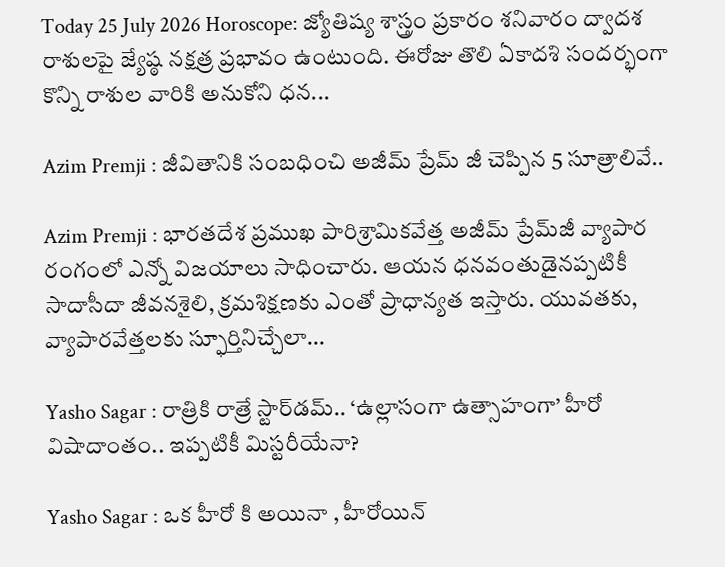Today 25 July 2026 Horoscope: జ్యోతిష్య శాస్త్రం ప్రకారం శనివారం ద్వాదశ రాశులపై జ్యేష్ఠ నక్షత్ర ప్రభావం ఉంటుంది. ఈరోజు తొలి ఏకాదశి సందర్భంగా కొన్ని రాశుల వారికి అనుకోని ధన...

Azim Premji : జీవితానికి సంబధించి అజీమ్ ప్రేమ్ జీ చెప్పిన 5 సూత్రాలివే..

Azim Premji : భారతదేశ ప్రముఖ పారిశ్రామికవేత్త అజీమ్ ప్రేమ్‌జీ వ్యాపార రంగంలో ఎన్నో విజయాలు సాధించారు. ఆయన ధనవంతుడైనప్పటికీ సాదాసీదా జీవనశైలి, క్రమశిక్షణకు ఎంతో ప్రాధాన్యత ఇస్తారు. యువతకు, వ్యాపారవేత్తలకు స్ఫూర్తినిచ్చేలా...

Yasho Sagar : రాత్రికి రాత్రే స్టార్‌డమ్.. ‘ఉల్లాసంగా ఉత్సాహంగా’ హీరో విషాదాంతం.. ఇప్పటికీ మిస్టరీయేనా?

Yasho Sagar : ఒక హీరో కి అయినా , హీరోయిన్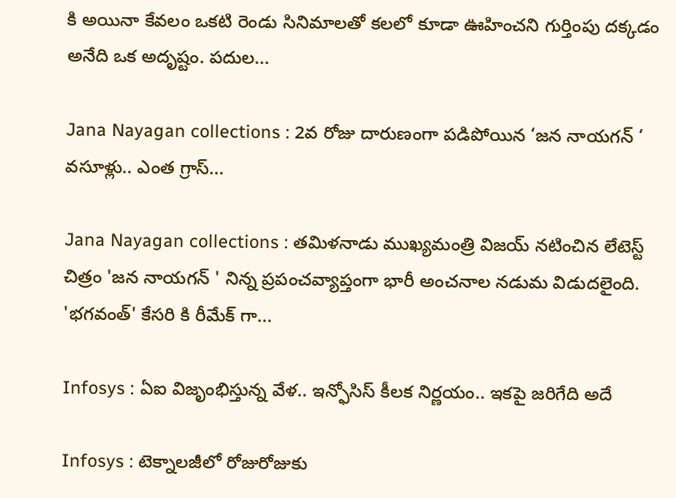కి అయినా కేవలం ఒకటి రెండు సినిమాలతో కలలో కూడా ఊహించని గుర్తింపు దక్కడం అనేది ఒక అదృష్టం. పదుల...

Jana Nayagan collections : 2వ రోజు దారుణంగా పడిపోయిన ‘జన నాయగన్ ‘ వసూళ్లు.. ఎంత గ్రాస్...

Jana Nayagan collections : తమిళనాడు ముఖ్యమంత్రి విజయ్ నటించిన లేటెస్ట్ చిత్రం 'జన నాయగన్ ' నిన్న ప్రపంచవ్యాప్తంగా భారీ అంచనాల నడుమ విడుదలైంది. 'భగవంత్' కేసరి కి రీమేక్ గా...

Infosys : ఏఐ విజృంభిస్తున్న వేళ.. ఇన్ఫోసిస్ కీలక నిర్ణయం.. ఇకపై జరిగేది అదే

Infosys : టెక్నాలజీలో రోజురోజుకు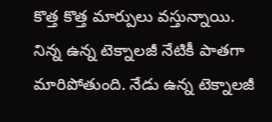కొత్త కొత్త మార్పులు వస్తున్నాయి. నిన్న ఉన్న టెక్నాలజీ నేటికీ పాతగా మారిపోతుంది. నేడు ఉన్న టెక్నాలజీ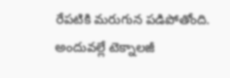రేపటికి మరుగున పడిపోతోంది. అందువల్లే టెక్నాలజీ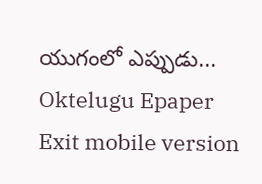యుగంలో ఎప్పుడు...
Oktelugu Epaper
Exit mobile version